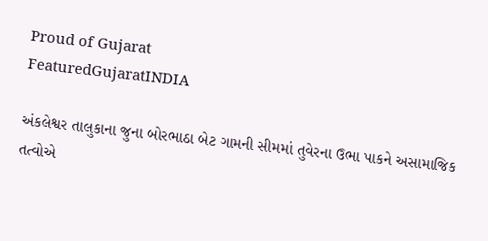Proud of Gujarat
FeaturedGujaratINDIA

અંકલેશ્વર તાલુકાના જુના બોરભાઠા બેટ ગામની સીમમાં તુવેરના ઉભા પાકને અસામાજિક તત્વોએ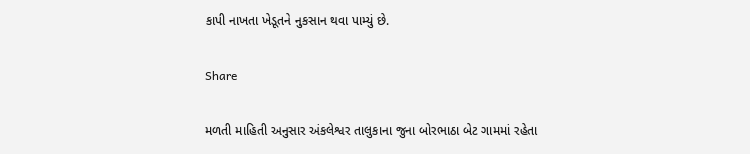કાપી નાખતા ખેડૂતને નુકસાન થવા પામ્યું છે.

Share

મળતી માહિતી અનુસાર અંકલેશ્વર તાલુકાના જુના બોરભાઠા બેટ ગામમાં રહેતા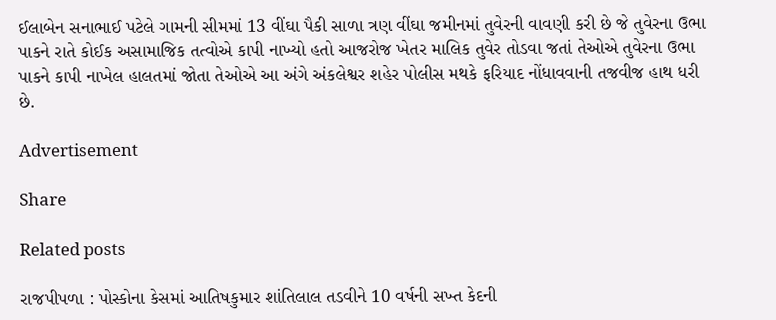ઈલાબેન સનાભાઈ પટેલે ગામની સીમમાં 13 વીંઘા પૈકી સાળા ત્રણ વીંઘા જમીનમાં તુવેરની વાવણી કરી છે જે તુવેરના ઉભા પાકને રાતે કોઈક અસામાજિક તત્વોએ કાપી નાખ્યો હતો આજરોજ ખેતર માલિક તુવેર તોડવા જતાં તેઓએ તુવેરના ઉભા પાકને કાપી નાખેલ હાલતમાં જોતા તેઓએ આ અંગે અંકલેશ્વર શહેર પોલીસ મથકે ફરિયાદ નોંધાવવાની તજવીજ હાથ ધરી છે.

Advertisement

Share

Related posts

રાજપીપળા : પોસ્કોના કેસમાં આતિષકુમાર શાંતિલાલ તડવીને 10 વર્ષની સખ્ત કેદની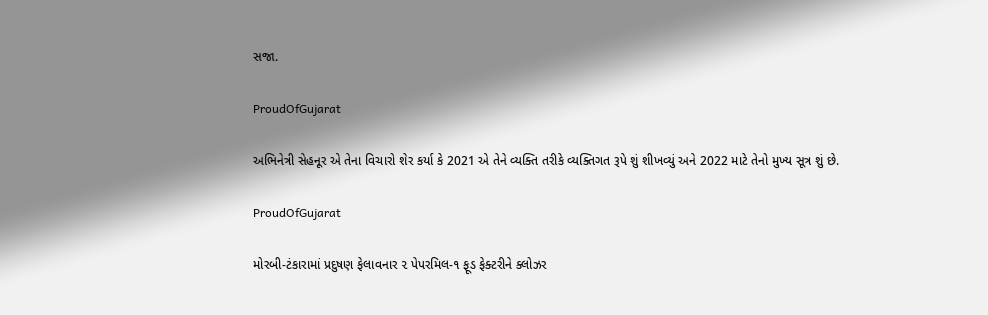સજા.

ProudOfGujarat

અભિનેત્રી સેહનૂર એ તેના વિચારો શેર કર્યા કે 2021 એ તેને વ્યક્તિ તરીકે વ્યક્તિગત રૂપે શું શીખવ્યું અને 2022 માટે તેનો મુખ્ય સૂત્ર શું છે.

ProudOfGujarat

મોરબી-ટંકારામાં પ્રદુષણ ફેલાવનાર ૨ પેપરમિલ-૧ ફૂડ ફેક્ટરીને ક્લોઝર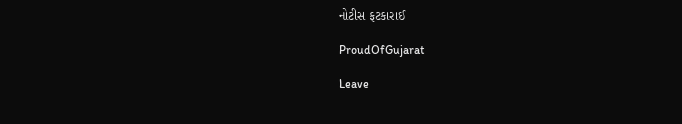નોટીસ ફટકારાઈ

ProudOfGujarat

Leave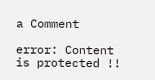a Comment

error: Content is protected !!